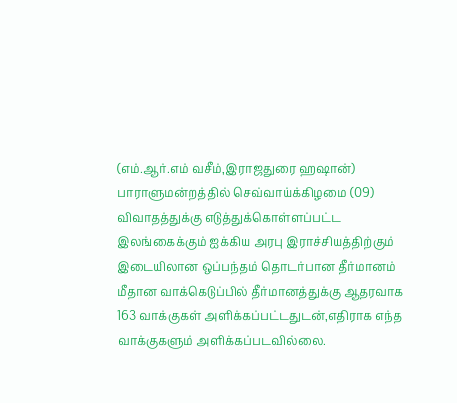(எம்.ஆர்.எம் வசீம்,இராஜதுரை ஹஷான்)
பாராளுமன்றத்தில் செவ்வாய்க்கிழமை (09) விவாதத்துக்கு எடுத்துக்கொள்ளப்பட்ட இலங்கைக்கும் ஐக்கிய அரபு இராச்சியத்திற்கும் இடையிலான ஒப்பந்தம் தொடர்பான தீர்மானம் மீதான வாக்கெடுப்பில் தீர்மானத்துக்கு ஆதரவாக 163 வாக்குகள் அளிக்கப்பட்டதுடன்,எதிராக எந்த வாக்குகளும் அளிக்கப்படவில்லை.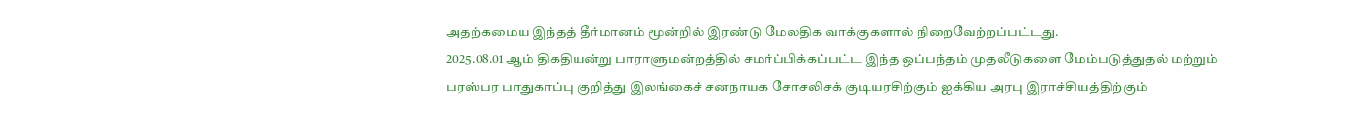அதற்கமைய இந்தத் தீர்மானம் மூன்றில் இரண்டு மேலதிக வாக்குகளால் நிறைவேற்றப்பட்டது.
2025.08.01 ஆம் திகதியன்று பாராளுமன்றத்தில் சமர்ப்பிக்கப்பட்ட இந்த ஒப்பந்தம் முதலீடுகளை மேம்படுத்துதல் மற்றும் பரஸ்பர பாதுகாப்பு குறித்து இலங்கைச் சனநாயக சோசலிசக் குடியரசிற்கும் ஐக்கிய அரபு இராச்சியத்திற்கும்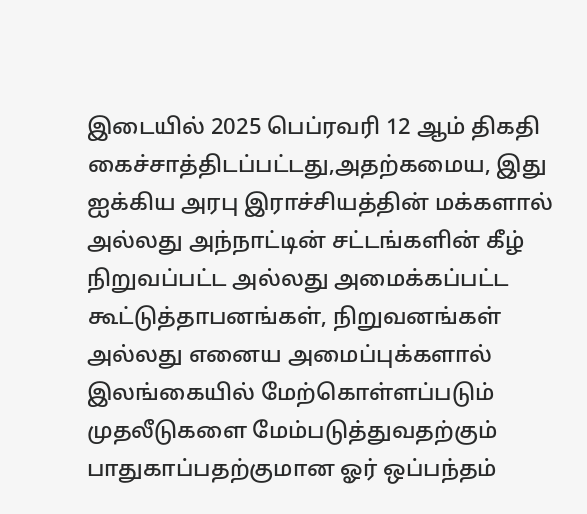இடையில் 2025 பெப்ரவரி 12 ஆம் திகதி கைச்சாத்திடப்பட்டது,அதற்கமைய, இது ஐக்கிய அரபு இராச்சியத்தின் மக்களால் அல்லது அந்நாட்டின் சட்டங்களின் கீழ் நிறுவப்பட்ட அல்லது அமைக்கப்பட்ட கூட்டுத்தாபனங்கள், நிறுவனங்கள் அல்லது எனைய அமைப்புக்களால் இலங்கையில் மேற்கொள்ளப்படும் முதலீடுகளை மேம்படுத்துவதற்கும் பாதுகாப்பதற்குமான ஓர் ஒப்பந்தம்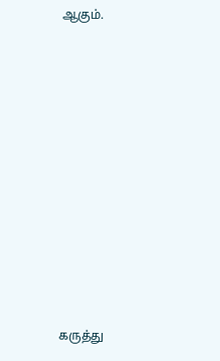ஆகும்.











கருத்து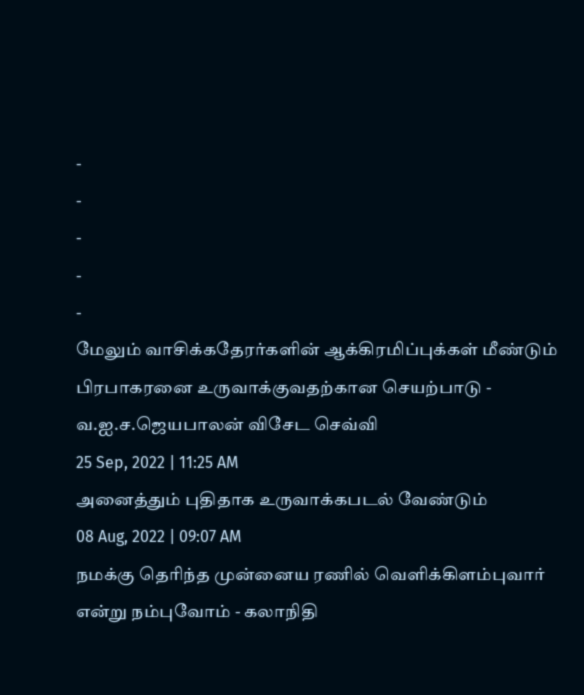-
-
-
-
-
மேலும் வாசிக்கதேரர்களின் ஆக்கிரமிப்புக்கள் மீண்டும் பிரபாகரனை உருவாக்குவதற்கான செயற்பாடு - வ.ஐ.ச.ஜெயபாலன் விசேட செவ்வி
25 Sep, 2022 | 11:25 AM
அனைத்தும் புதிதாக உருவாக்கபடல் வேண்டும்
08 Aug, 2022 | 09:07 AM
நமக்கு தெரிந்த முன்னைய ரணில் வெளிக்கிளம்புவார் என்று நம்புவோம் - கலாநிதி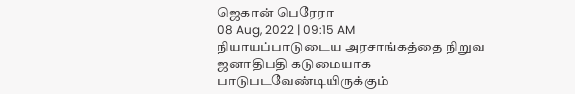ஜெகான் பெரேரா
08 Aug, 2022 | 09:15 AM
நியாயப்பாடுடைய அரசாங்கத்தை நிறுவ ஜனாதிபதி கடுமையாக பாடுபடவேண்டியிருக்கும்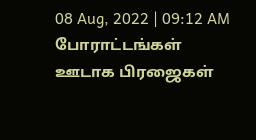08 Aug, 2022 | 09:12 AM
போராட்டங்கள் ஊடாக பிரஜைகள்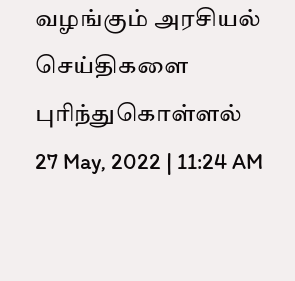வழங்கும் அரசியல் செய்திகளை புரிந்துகொள்ளல்
27 May, 2022 | 11:24 AM